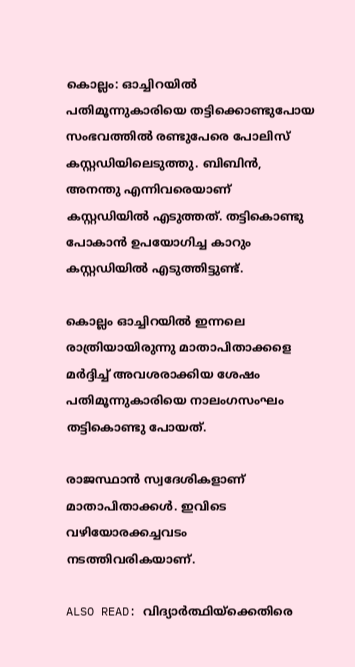കൊല്ലം: ഓച്ചിറയില്‍ പതിമൂന്നുകാരിയെ തട്ടിക്കൊണ്ടുപോയ സംഭവത്തില്‍ രണ്ടുപേരെ പോലിസ് കസ്റ്റഡിയിലെടുത്തു. ബിബിന്‍, അനന്തു എന്നിവരെയാണ് കസ്റ്റഡിയില്‍ എടുത്തത്. തട്ടികൊണ്ടു പോകാന്‍ ഉപയോഗിച്ച കാറും കസ്റ്റഡിയില്‍ എടുത്തിട്ടുണ്ട്.

കൊല്ലം ഓച്ചിറയില്‍ ഇന്നലെ രാത്രിയായിരുന്നു മാതാപിതാക്കളെ മര്‍ദ്ദിച്ച് അവശരാക്കിയ ശേഷം പതിമൂന്നുകാരിയെ നാലംഗസംഘം തട്ടികൊണ്ടു പോയത്.

രാജസ്ഥാന്‍ സ്വദേശികളാണ് മാതാപിതാക്കള്‍. ഇവിടെ വഴിയോരക്കച്ചവടം നടത്തിവരികയാണ്.

ALSO READ: വിദ്യാര്‍ത്ഥിയ്‌ക്കെതിരെ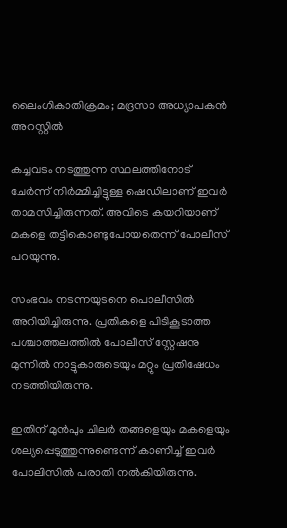ലൈംഗികാതിക്രമം; മദ്രസാ അധ്യാപകന്‍ അറസ്റ്റില്‍

കച്ചവടം നടത്തുന്ന സ്ഥലത്തിനോട് ചേര്‍ന്ന് നിര്‍മ്മിച്ചിട്ടുള്ള ഷെഡിലാണ് ഇവര്‍ താമസിച്ചിരുന്നത്. അവിടെ കയറിയാണ് മകളെ തട്ടികൊണ്ടുപോയതെന്ന് പോലീസ് പറയുന്നു.

സംഭവം നടന്നയുടനെ പൊലീസില്‍ അറിയിച്ചിരുന്നു. പ്രതികളെ പിടികൂടാത്ത പശ്ചാത്തലത്തില്‍ പോലീസ് സ്റ്റേഷനു മുന്നില്‍ നാട്ടുകാരുടെയും മറ്റും പ്രതിഷേധം നടത്തിയിരുന്നു.

ഇതിന് മുന്‍പും ചിലര്‍ തങ്ങളെയും മകളെയും ശല്യപ്പെടുത്തുന്നുണ്ടെന്ന് കാണിച്ച് ഇവര്‍ പോലിസില്‍ പരാതി നല്‍കിയിരുന്നു.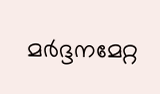മര്‍ദ്ദനമേറ്റ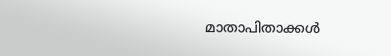മാതാപിതാക്കള്‍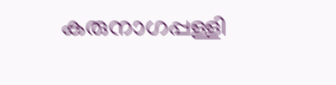കരുനാഗപ്പള്ളി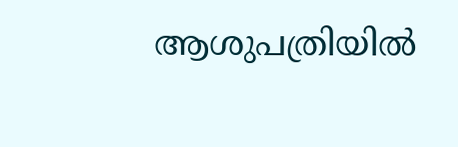ആശുപത്രിയില്‍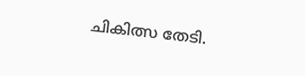ചികിത്സ തേടി.